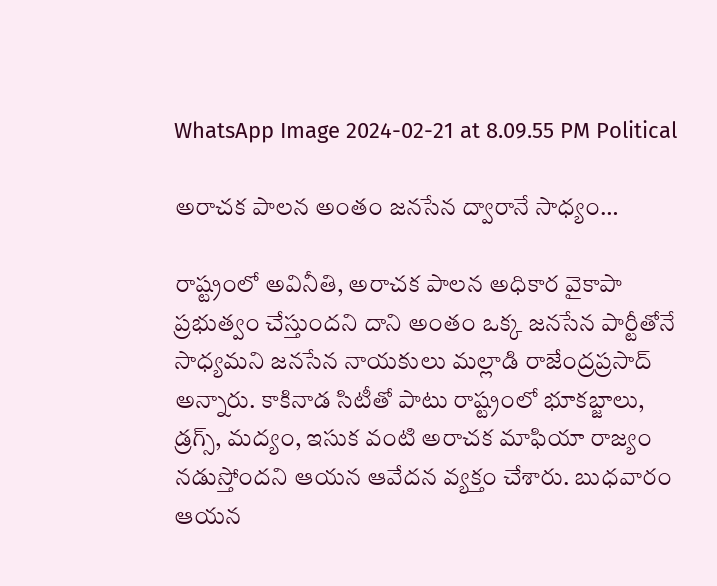WhatsApp Image 2024-02-21 at 8.09.55 PM Political

అరాచక పాలన అంతం జనసేన ద్వారానే సాధ్యం…

రాష్ట్రంలో అవినీతి, అరాచక పాలన అధికార వైకాపా ప్రభుత్వం చేస్తుందని దాని అంతం ఒక్క జనసేన పార్టీతోనే సాధ్యమని జనసేన నాయకులు మల్లాడి రాజేంద్రప్రసాద్ అన్నారు. కాకినాడ సిటీతో పాటు రాష్ట్రంలో భూకబ్జాలు, డ్రగ్స్, మద్యం, ఇసుక వంటి అరాచక మాఫియా రాజ్యం నడుస్తోందని ఆయన ఆవేదన వ్యక్తం చేశారు. బుధవారం ఆయన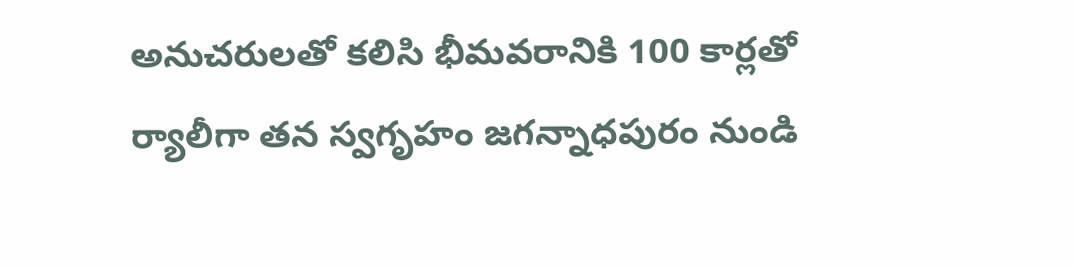అనుచరులతో కలిసి భీమవరానికి 100 కార్లతో ర్యాలీగా తన స్వగృహం జగన్నాధపురం నుండి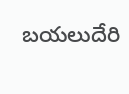బయలుదేరి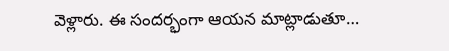వెళ్లారు. ఈ సందర్భంగా ఆయన మాట్లాడుతూ…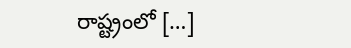రాష్ట్రంలో […]